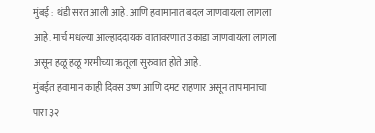मुंबई : थंडी सरत आली आहे. आणि हवामानात बदल जाणवायला लागला आहे. मार्च मधल्या आल्हाददायक वातावरणात उकाडा जाणवायला लागला असून हळू हळू गरमीच्या ऋतूला सुरुवात होते आहे.
मुंबईत हवामान काही दिवस उष्ण आणि दमट राहणार असून तापमानाचा पारा ३२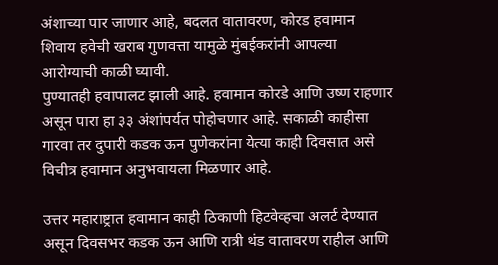अंशाच्या पार जाणार आहे, बदलत वातावरण, कोरड हवामान शिवाय हवेची खराब गुणवत्ता यामुळे मुंबईकरांनी आपल्या आरोग्याची काळी घ्यावी.
पुण्यातही हवापालट झाली आहे. हवामान कोरडे आणि उष्ण राहणार असून पारा हा ३३ अंशांपर्यत पोहोचणार आहे. सकाळी काहीसा गारवा तर दुपारी कडक ऊन पुणेकरांना येत्या काही दिवसात असे विचीत्र हवामान अनुभवायला मिळणार आहे.

उत्तर महाराष्ट्रात हवामान काही ठिकाणी हिटवेव्हचा अलर्ट देण्यात असून दिवसभर कडक ऊन आणि रात्री थंड वातावरण राहील आणि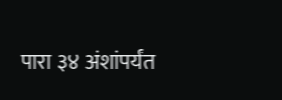पारा ३४ अंशांपर्यंत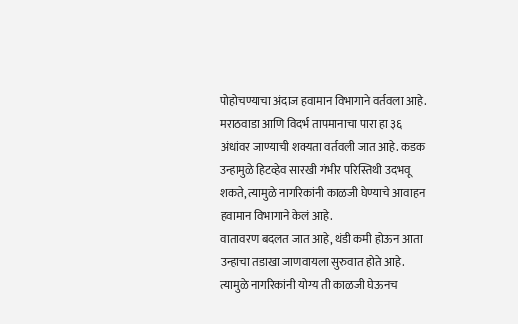पोहोचण्याचा अंदाज हवामान विभागाने वर्तवला आहे.
मराठवाडा आणि विदर्भ तापमानाचा पारा हा ३६ अंधांवर जाण्याची शक्यता वर्तवली जात आहे. कडक उन्हामुळे हिटव्हेव सारखी गंभीर परिस्तिथी उदभवू शकते, त्यामुळे नागरिकांनी काळजी घेण्याचे आवाहन हवामान विभागाने केलं आहे.
वातावरण बदलत जात आहे, थंडी कमी होऊन आता उन्हाचा तडाखा जाणवायला सुरुवात होते आहे. त्यामुळे नागरिकांनी योग्य ती काळजी घेऊनच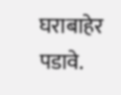घराबाहेर पडावे.